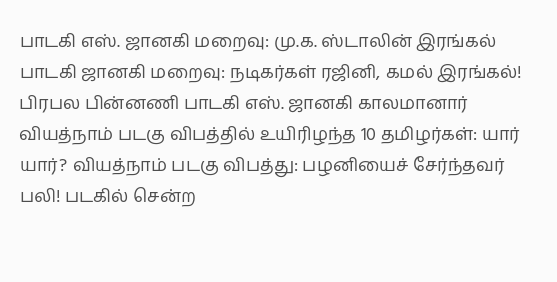பாடகி எஸ். ஜானகி மறைவு: மு.க. ஸ்டாலின் இரங்கல் பாடகி ஜானகி மறைவு: நடிகர்கள் ரஜினி, கமல் இரங்கல்! பிரபல பின்னணி பாடகி எஸ். ஜானகி காலமானார் வியத்நாம் படகு விபத்தில் உயிரிழந்த 10 தமிழர்கள்: யார் யார்? வியத்நாம் படகு விபத்து: பழனியைச் சேர்ந்தவர் பலி! படகில் சென்ற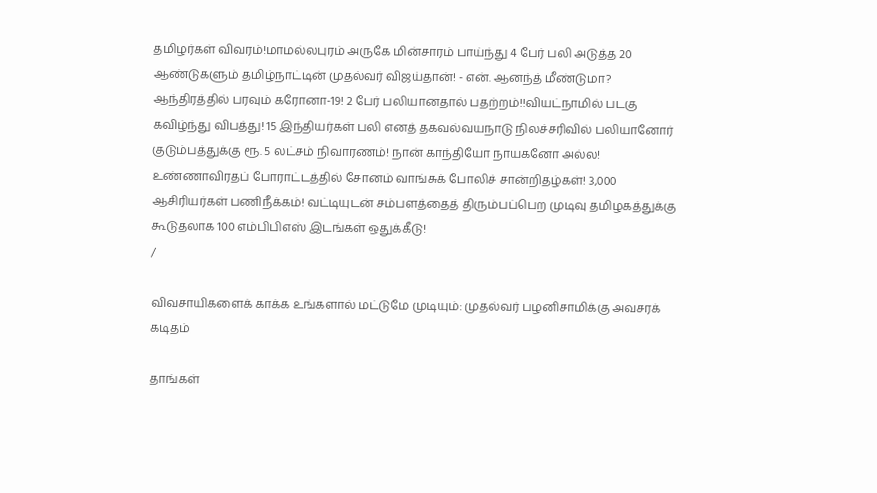தமிழர்கள் விவரம்!மாமல்லபுரம் அருகே மின்சாரம் பாய்ந்து 4 பேர் பலி அடுத்த 20 ஆண்டுகளும் தமிழ்நாட்டின் முதல்வர் விஜய்தான்! - என். ஆனந்த் மீண்டுமா? ஆந்திரத்தில் பரவும் கரோனா-19! 2 பேர் பலியானதால் பதற்றம்!!வியட்நாமில் படகு கவிழ்ந்து விபத்து! 15 இந்தியர்கள் பலி எனத் தகவல்வயநாடு நிலச்சரிவில் பலியானோர் குடும்பத்துக்கு ரூ. 5 லட்சம் நிவாரணம்! நான் காந்தியோ நாயகனோ அல்ல! உண்ணாவிரதப் போராட்டத்தில் சோனம் வாங்சுக் போலிச் சான்றிதழ்கள்! 3,000 ஆசிரியர்கள் பணிநீக்கம்! வட்டியுடன் சம்பளத்தைத் திரும்பப்பெற முடிவு தமிழகத்துக்கு கூடுதலாக 100 எம்பிபிஎஸ் இடங்கள் ஒதுக்கீடு!
/

விவசாயிகளைக் காக்க உங்களால் மட்டுமே முடியும்: முதல்வர் பழனிசாமிக்கு அவசரக் கடிதம்

தாங்கள்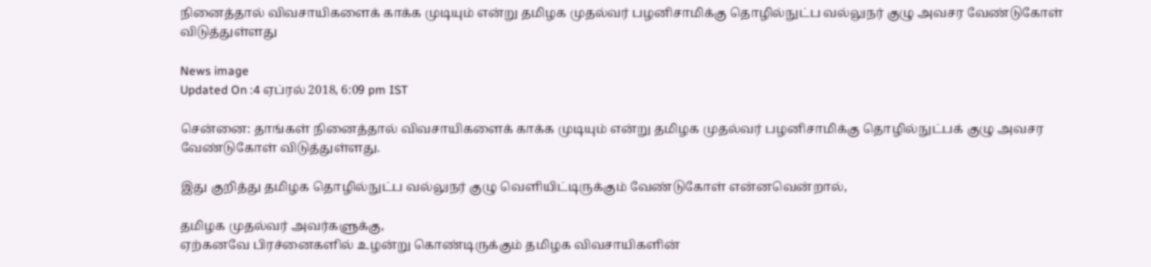நினைத்தால் விவசாயிகளைக் காக்க முடியும் என்று தமிழக முதல்வர் பழனிசாமிக்கு தொழில்நுட்ப வல்லுநர் குழு அவசர வேண்டுகோள் விடுத்துள்ளது

News image
Updated On :4 ஏப்ரல் 2018, 6:09 pm IST

சென்னை: தாங்கள் நினைத்தால் விவசாயிகளைக் காக்க முடியும் என்று தமிழக முதல்வர் பழனிசாமிக்கு தொழில்நுட்பக் குழு அவசர வேண்டுகோள் விடுத்துள்ளது.

இது குறித்து தமிழக தொழில்நுட்ப வல்லுநர் குழு வெளியிட்டிருக்கும் வேண்டுகோள் என்னவென்றால்,

தமிழக முதல்வர் அவர்களுக்கு,
ஏற்கனவே பிரச்னைகளில் உழன்று கொண்டிருக்கும் தமிழக விவசாயிகளின்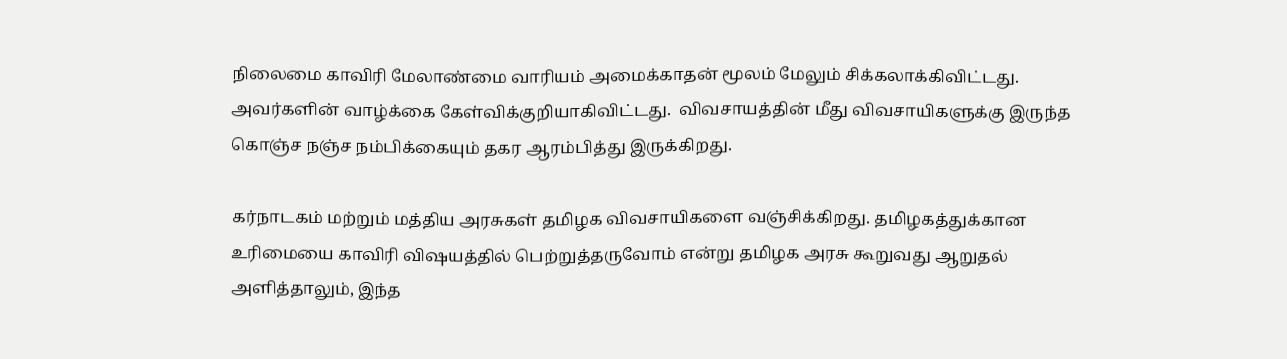நிலைமை காவிரி மேலாண்மை வாரியம் அமைக்காதன் மூலம் மேலும் சிக்கலாக்கிவிட்டது. அவர்களின் வாழ்க்கை கேள்விக்குறியாகிவிட்டது.  விவசாயத்தின் மீது விவசாயிகளுக்கு இருந்த கொஞ்ச நஞ்ச நம்பிக்கையும் தகர ஆரம்பித்து இருக்கிறது.

கர்நாடகம் மற்றும் மத்திய அரசுகள் தமிழக விவசாயிகளை வஞ்சிக்கிறது. தமிழகத்துக்கான உரிமையை காவிரி விஷயத்தில் பெற்றுத்தருவோம் என்று தமிழக அரசு கூறுவது ஆறுதல் அளித்தாலும், இந்த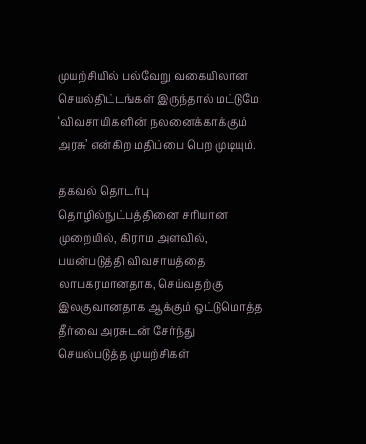முயற்சியில் பல்வேறு வகையிலான செயல்திட்டங்கள் இருந்தால் மட்டுமே ‘விவசாயிகளின் நலனைக்காக்கும் அரசு’ என்கிற மதிப்பை பெற முடியும்.

தகவல் தொடர்பு தொழில்நுட்பத்தினை சரியான முறையில், கிராம அளவில், பயன்படுத்தி விவசாயத்தை லாபகரமானதாக, செய்வதற்கு இலகுவானதாக ஆக்கும் ஒட்டுமொத்த தீர்வை அரசுடன் சேர்ந்து செயல்படுத்த முயற்சிகள்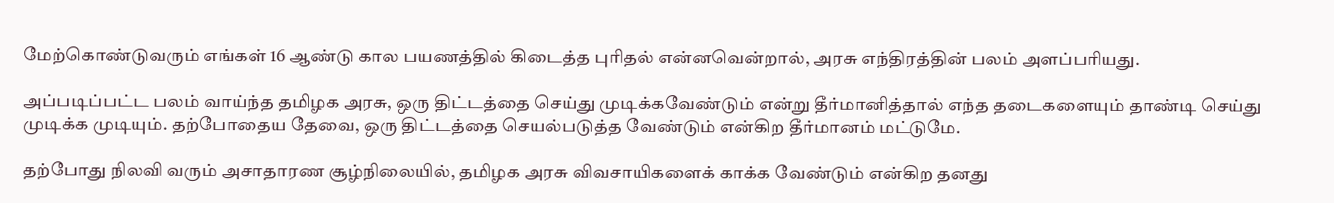மேற்கொண்டுவரும் எங்கள் 16 ஆண்டு கால பயணத்தில் கிடைத்த புரிதல் என்னவென்றால், அரசு எந்திரத்தின் பலம் அளப்பரியது.

அப்படிப்பட்ட பலம் வாய்ந்த தமிழக அரசு, ஒரு திட்டத்தை செய்து முடிக்கவேண்டும் என்று தீர்மானித்தால் எந்த தடைகளையும் தாண்டி செய்து முடிக்க முடியும். தற்போதைய தேவை, ஒரு திட்டத்தை செயல்படுத்த வேண்டும் என்கிற தீர்மானம் மட்டுமே.

தற்போது நிலவி வரும் அசாதாரண சூழ்நிலையில், தமிழக அரசு விவசாயிகளைக் காக்க வேண்டும் என்கிற தனது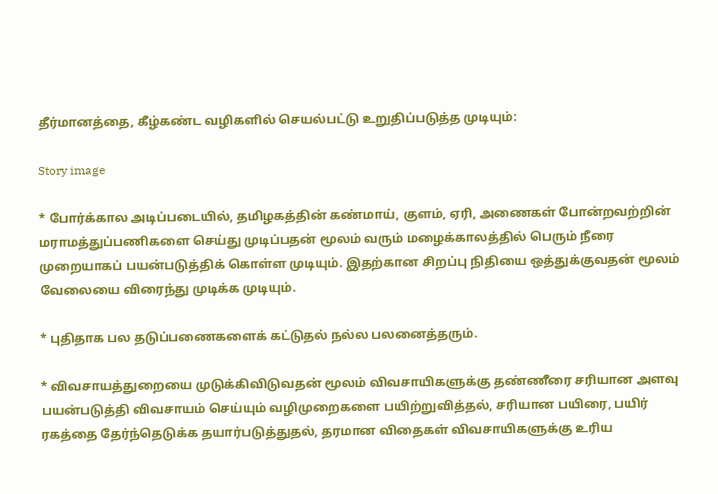தீர்மானத்தை, கீழ்கண்ட வழிகளில் செயல்பட்டு உறுதிப்படுத்த முடியும்:

Story image

* போர்க்கால அடிப்படையில், தமிழகத்தின் கண்மாய், குளம், ஏரி, அணைகள் போன்றவற்றின் மராமத்துப்பணிகளை செய்து முடிப்பதன் மூலம் வரும் மழைக்காலத்தில் பெரும் நீரை முறையாகப் பயன்படுத்திக் கொள்ள முடியும். இதற்கான சிறப்பு நிதியை ஒத்துக்குவதன் மூலம் வேலையை விரைந்து முடிக்க முடியும்.

* புதிதாக பல தடுப்பணைகளைக் கட்டுதல் நல்ல பலனைத்தரும்.

* விவசாயத்துறையை முடுக்கிவிடுவதன் மூலம் விவசாயிகளுக்கு தண்ணீரை சரியான அளவு பயன்படுத்தி விவசாயம் செய்யும் வழிமுறைகளை பயிற்றுவித்தல், சரியான பயிரை, பயிர் ரகத்தை தேர்ந்தெடுக்க தயார்படுத்துதல், தரமான விதைகள் விவசாயிகளுக்கு உரிய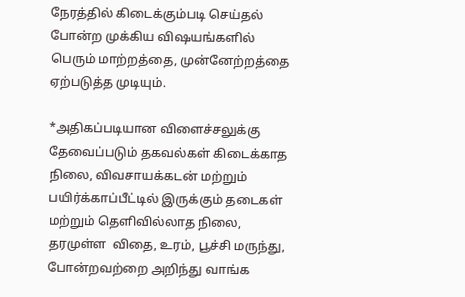நேரத்தில் கிடைக்கும்படி செய்தல் போன்ற முக்கிய விஷயங்களில் பெரும் மாற்றத்தை, முன்னேற்றத்தை  ஏற்படுத்த முடியும்.

*அதிகப்படியான விளைச்சலுக்கு தேவைப்படும் தகவல்கள் கிடைக்காத நிலை, விவசாயக்கடன் மற்றும் பயிர்க்காப்பீட்டில் இருக்கும் தடைகள் மற்றும் தெளிவில்லாத நிலை, தரமுள்ள  விதை, உரம், பூச்சி மருந்து, போன்றவற்றை அறிந்து வாங்க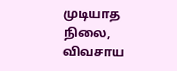முடியாத நிலை, விவசாய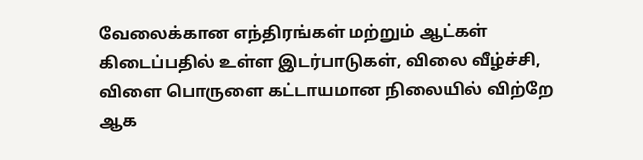வேலைக்கான எந்திரங்கள் மற்றும் ஆட்கள் கிடைப்பதில் உள்ள இடர்பாடுகள், விலை வீழ்ச்சி, விளை பொருளை கட்டாயமான நிலையில் விற்றே ஆக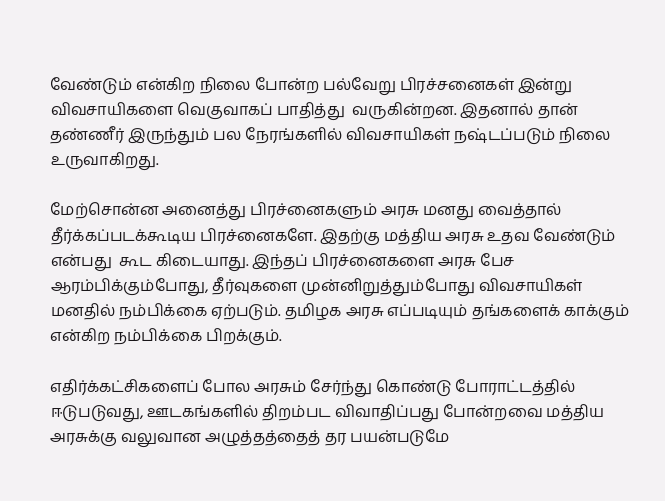வேண்டும் என்கிற நிலை போன்ற பல்வேறு பிரச்சனைகள் இன்று விவசாயிகளை வெகுவாகப் பாதித்து  வருகின்றன. இதனால் தான் தண்ணீர் இருந்தும் பல நேரங்களில் விவசாயிகள் நஷ்டப்படும் நிலை உருவாகிறது.

மேற்சொன்ன அனைத்து பிரச்னைகளும் அரசு மனது வைத்தால் தீர்க்கப்படக்கூடிய பிரச்னைகளே. இதற்கு மத்திய அரசு உதவ வேண்டும் என்பது  கூட கிடையாது. இந்தப் பிரச்னைகளை அரசு பேச ஆரம்பிக்கும்போது, தீர்வுகளை முன்னிறுத்தும்போது விவசாயிகள் மனதில் நம்பிக்கை ஏற்படும். தமிழக அரசு எப்படியும் தங்களைக் காக்கும் என்கிற நம்பிக்கை பிறக்கும்.

எதிர்க்கட்சிகளைப் போல அரசும் சேர்ந்து கொண்டு போராட்டத்தில் ஈடுபடுவது, ஊடகங்களில் திறம்பட விவாதிப்பது போன்றவை மத்திய அரசுக்கு வலுவான அழுத்தத்தைத் தர பயன்படுமே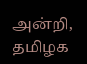அன்றி, தமிழக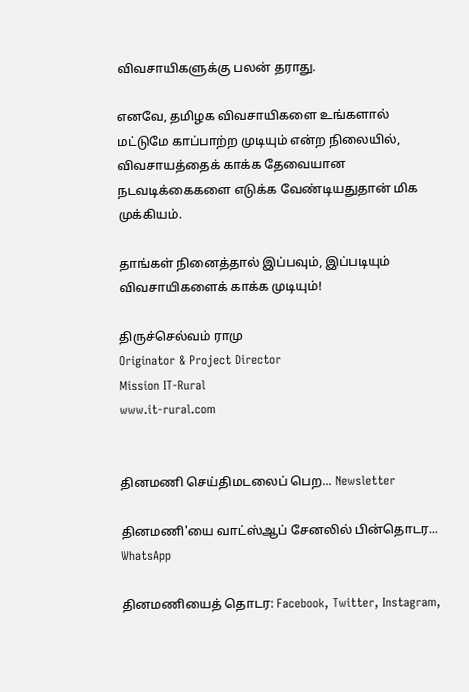விவசாயிகளுக்கு பலன் தராது.

எனவே, தமிழக விவசாயிகளை உங்களால் மட்டுமே காப்பாற்ற முடியும் என்ற நிலையில், விவசாயத்தைக் காக்க தேவையான நடவடிக்கைகளை எடுக்க வேண்டியதுதான் மிக முக்கியம்.

தாங்கள் நினைத்தால் இப்பவும், இப்படியும் விவசாயிகளைக் காக்க முடியும்!

திருச்செல்வம் ராமு
Originator & Project Director
Mission IT-Rural
www.it-rural.com


தினமணி செய்திமடலைப் பெற... Newsletter

தினமணி'யை வாட்ஸ்ஆப் சேனலில் பின்தொடர... WhatsApp

தினமணியைத் தொடர: Facebook, Twitter, Instagram,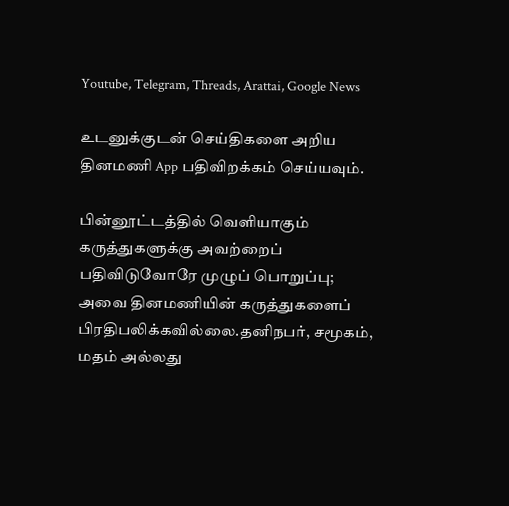Youtube, Telegram, Threads, Arattai, Google News

உடனுக்குடன் செய்திகளை அறிய தினமணி App பதிவிறக்கம் செய்யவும்.

பின்னூட்டத்தில் வெளியாகும் கருத்துகளுக்கு அவற்றைப் பதிவிடுவோரே முழுப் பொறுப்பு; அவை தினமணியின் கருத்துகளைப் பிரதிபலிக்கவில்லை.தனிநபர், சமூகம், மதம் அல்லது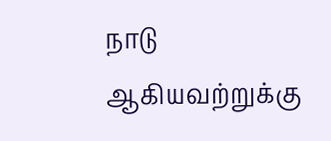நாடு ஆகியவற்றுக்கு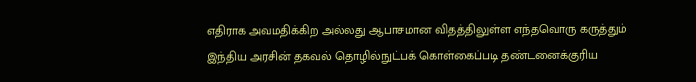எதிராக அவமதிக்கிற அல்லது ஆபாசமான விதத்திலுள்ள எந்தவொரு கருத்தும் இந்திய அரசின் தகவல் தொழில்நுட்பக் கொள்கைப்படி தண்டனைக்குரிய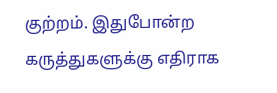குற்றம். இதுபோன்ற கருத்துகளுக்கு எதிராக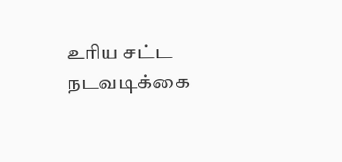உரிய சட்ட நடவடிக்கை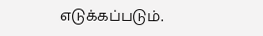எடுக்கப்படும்.